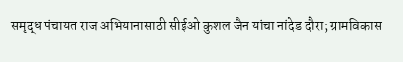समृद्ध पंचायत राज अभियानासाठी सीईओ कुशल जैन यांचा नांदेड दौरा; ग्रामविकास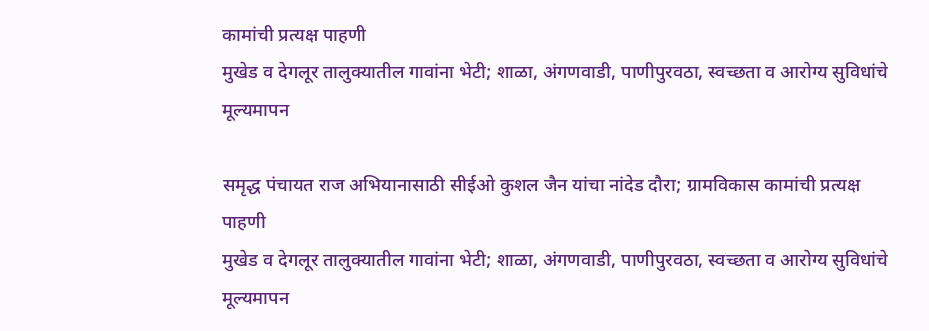कामांची प्रत्यक्ष पाहणी
मुखेड व देगलूर तालुक्यातील गावांना भेटी; शाळा, अंगणवाडी, पाणीपुरवठा, स्वच्छता व आरोग्य सुविधांचे मूल्यमापन

समृद्ध पंचायत राज अभियानासाठी सीईओ कुशल जैन यांचा नांदेड दौरा; ग्रामविकास कामांची प्रत्यक्ष पाहणी
मुखेड व देगलूर तालुक्यातील गावांना भेटी; शाळा, अंगणवाडी, पाणीपुरवठा, स्वच्छता व आरोग्य सुविधांचे मूल्यमापन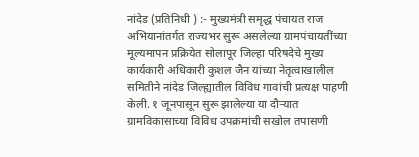नांदेड (प्रतिनिधी ) :- मुख्यमंत्री समृद्ध पंचायत राज अभियानांतर्गत राज्यभर सुरू असलेल्या ग्रामपंचायतींच्या मूल्यमापन प्रक्रियेत सोलापूर जिल्हा परिषदेचे मुख्य कार्यकारी अधिकारी कुशल जैन यांच्या नेतृत्वाखालील समितीने नांदेड जिल्ह्यातील विविध गावांची प्रत्यक्ष पाहणी केली. १ जूनपासून सुरू झालेल्या या दौऱ्यात ग्रामविकासाच्या विविध उपक्रमांची सखोल तपासणी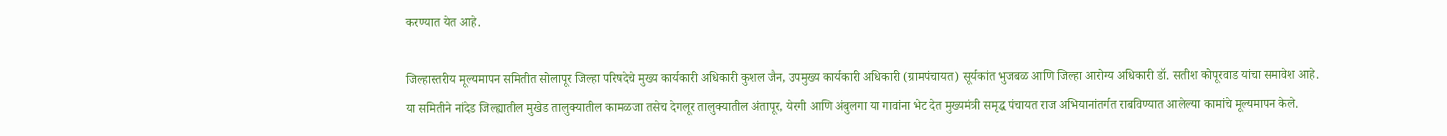करण्यात येत आहे.

जिल्हास्तरीय मूल्यमापन समितीत सोलापूर जिल्हा परिषदेचे मुख्य कार्यकारी अधिकारी कुशल जैन, उपमुख्य कार्यकारी अधिकारी (ग्रामपंचायत) सूर्यकांत भुजबळ आणि जिल्हा आरोग्य अधिकारी डॉ. सतीश कोपूरवाड यांचा समावेश आहे. या समितीने नांदेड जिल्ह्यातील मुखेड तालुक्यातील कामळजा तसेच देगलूर तालुक्यातील अंतापूर, येरगी आणि अंबुलगा या गावांना भेट देत मुख्यमंत्री समृद्ध पंचायत राज अभियानांतर्गत राबविण्यात आलेल्या कामांचे मूल्यमापन केले.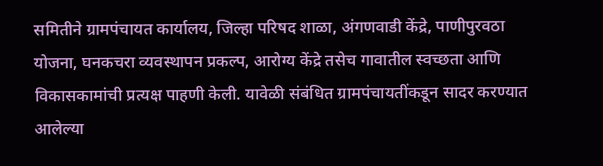समितीने ग्रामपंचायत कार्यालय, जिल्हा परिषद शाळा, अंगणवाडी केंद्रे, पाणीपुरवठा योजना, घनकचरा व्यवस्थापन प्रकल्प, आरोग्य केंद्रे तसेच गावातील स्वच्छता आणि विकासकामांची प्रत्यक्ष पाहणी केली. यावेळी संबंधित ग्रामपंचायतींकडून सादर करण्यात आलेल्या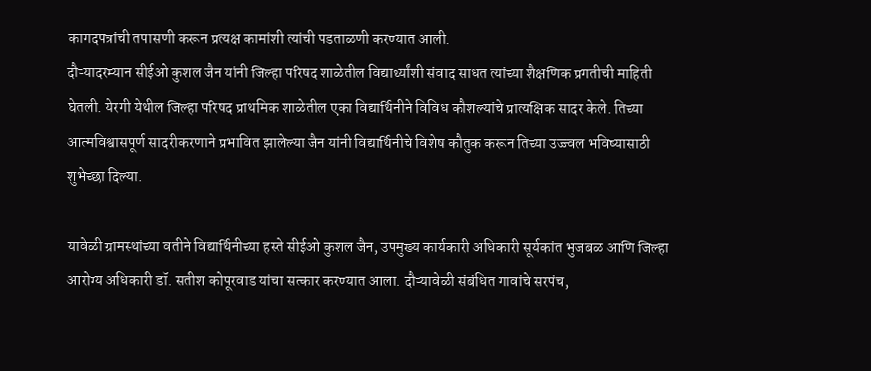कागदपत्रांची तपासणी करून प्रत्यक्ष कामांशी त्यांची पडताळणी करण्यात आली.
दौऱ्यादरम्यान सीईओ कुशल जैन यांनी जिल्हा परिषद शाळेतील विद्यार्थ्यांशी संवाद साधत त्यांच्या शैक्षणिक प्रगतीची माहिती घेतली. येरगी येथील जिल्हा परिषद प्राथमिक शाळेतील एका विद्यार्थिनीने विविध कौशल्यांचे प्रात्यक्षिक सादर केले. तिच्या आत्मविश्वासपूर्ण सादरीकरणाने प्रभावित झालेल्या जैन यांनी विद्यार्थिनीचे विशेष कौतुक करून तिच्या उज्ज्वल भविष्यासाठी शुभेच्छा दिल्या.

यावेळी ग्रामस्थांच्या वतीने विद्यार्थिनीच्या हस्ते सीईओ कुशल जैन, उपमुख्य कार्यकारी अधिकारी सूर्यकांत भुजबळ आणि जिल्हा आरोग्य अधिकारी डॉ. सतीश कोपूरवाड यांचा सत्कार करण्यात आला. दौऱ्यावेळी संबंधित गावांचे सरपंच,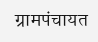ग्रामपंचायत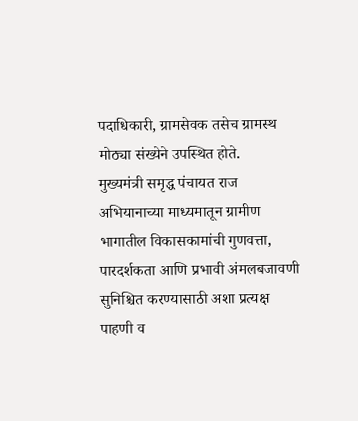पदाधिकारी, ग्रामसेवक तसेच ग्रामस्थ मोठ्या संख्येने उपस्थित होते.
मुख्यमंत्री समृद्ध पंचायत राज अभियानाच्या माध्यमातून ग्रामीण भागातील विकासकामांची गुणवत्ता, पारदर्शकता आणि प्रभावी अंमलबजावणी सुनिश्चित करण्यासाठी अशा प्रत्यक्ष पाहणी व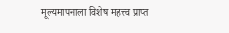मूल्यमापनाला विशेष महत्त्व प्राप्त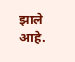झाले आहे.